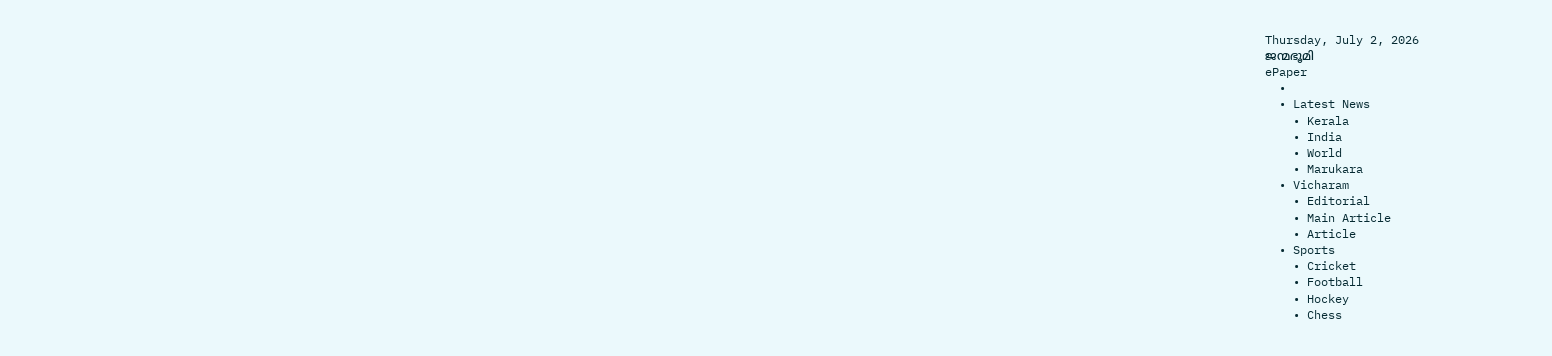Thursday, July 2, 2026
ജന്മഭൂമി
ePaper
  •
  • Latest News
    • Kerala
    • India
    • World
    • Marukara
  • Vicharam
    • Editorial
    • Main Article
    • Article
  • Sports
    • Cricket
    • Football
    • Hockey
    • Chess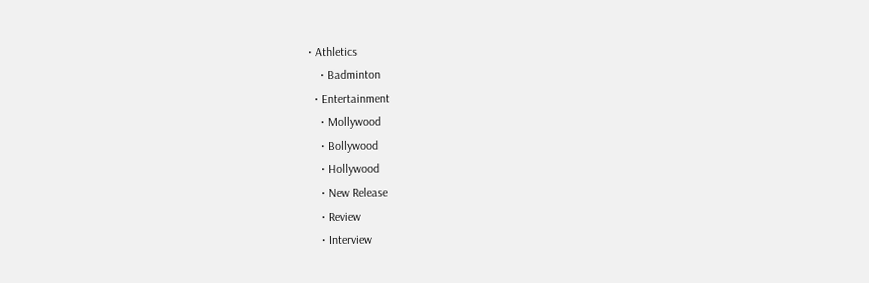• Athletics
    • Badminton
  • Entertainment
    • Mollywood
    • Bollywood
    • Hollywood
    • New Release
    • Review
    • Interview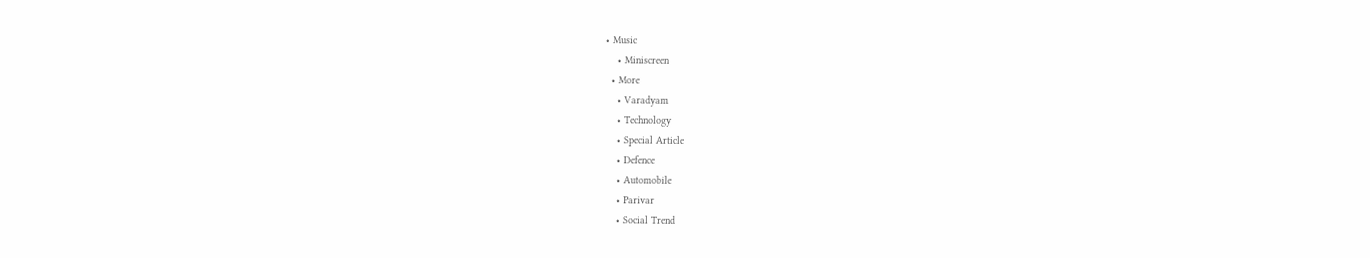• Music
    • Miniscreen
  • More
    • Varadyam
    • Technology
    • Special Article
    • Defence
    • Automobile
    • Parivar
    • Social Trend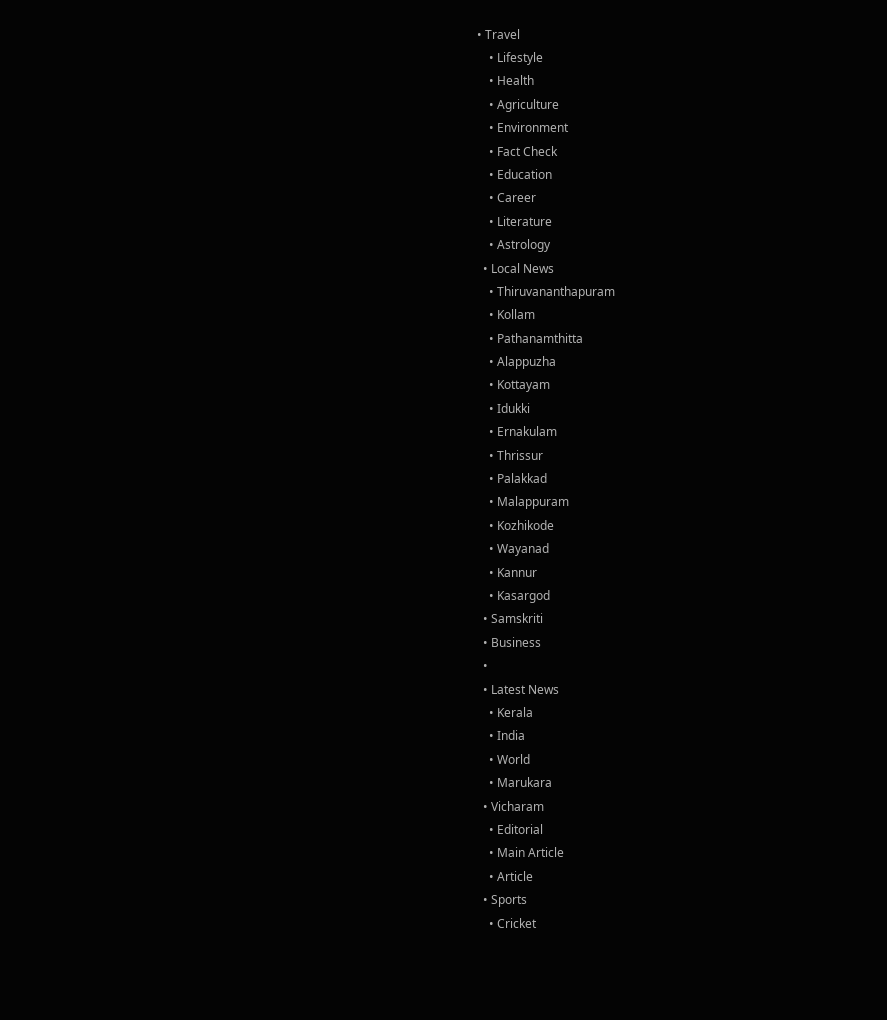• Travel
    • Lifestyle
    • Health
    • Agriculture
    • Environment
    • Fact Check
    • Education
    • Career
    • Literature
    • Astrology
  • Local News
    • Thiruvananthapuram
    • Kollam
    • Pathanamthitta
    • Alappuzha
    • Kottayam
    • Idukki
    • Ernakulam
    • Thrissur
    • Palakkad
    • Malappuram
    • Kozhikode
    • Wayanad
    • Kannur
    • Kasargod
  • Samskriti
  • Business
  •
  • Latest News
    • Kerala
    • India
    • World
    • Marukara
  • Vicharam
    • Editorial
    • Main Article
    • Article
  • Sports
    • Cricket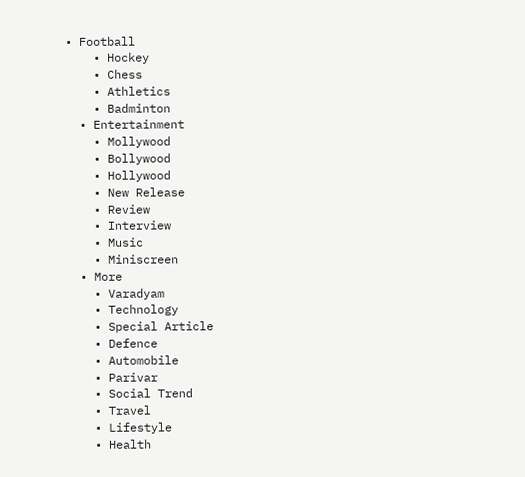• Football
    • Hockey
    • Chess
    • Athletics
    • Badminton
  • Entertainment
    • Mollywood
    • Bollywood
    • Hollywood
    • New Release
    • Review
    • Interview
    • Music
    • Miniscreen
  • More
    • Varadyam
    • Technology
    • Special Article
    • Defence
    • Automobile
    • Parivar
    • Social Trend
    • Travel
    • Lifestyle
    • Health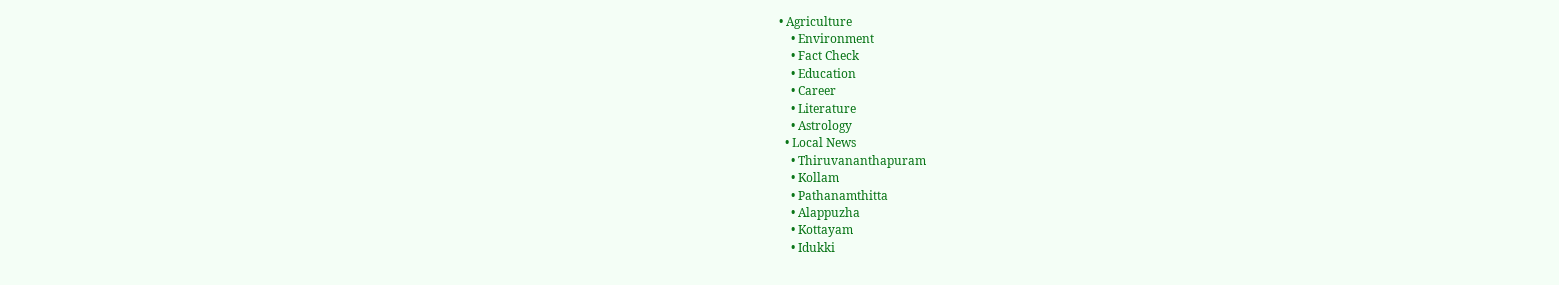• Agriculture
    • Environment
    • Fact Check
    • Education
    • Career
    • Literature
    • Astrology
  • Local News
    • Thiruvananthapuram
    • Kollam
    • Pathanamthitta
    • Alappuzha
    • Kottayam
    • Idukki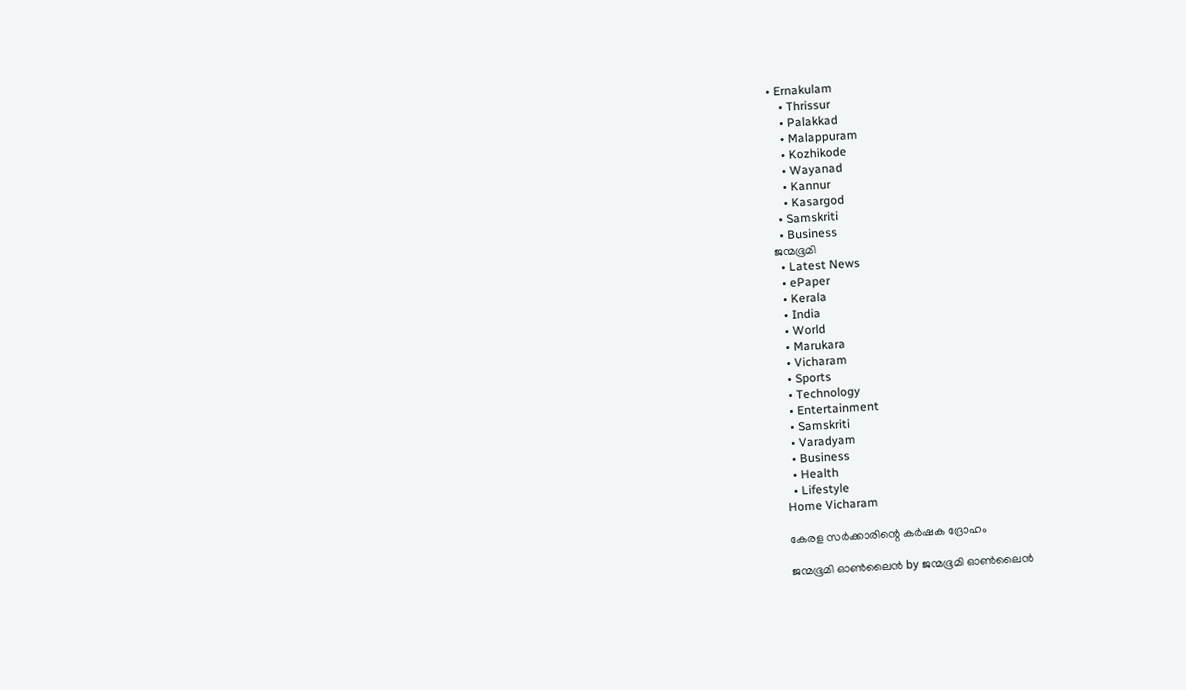• Ernakulam
    • Thrissur
    • Palakkad
    • Malappuram
    • Kozhikode
    • Wayanad
    • Kannur
    • Kasargod
  • Samskriti
  • Business
ജന്മഭൂമി
  • Latest News
  • ePaper
  • Kerala
  • India
  • World
  • Marukara
  • Vicharam
  • Sports
  • Technology
  • Entertainment
  • Samskriti
  • Varadyam
  • Business
  • Health
  • Lifestyle
Home Vicharam

കേരള സര്‍ക്കാരിന്റെ കര്‍ഷക ദ്രോഹം

ജന്മഭൂമി ഓണ്‍ലൈന്‍ by ജന്മഭൂമി ഓണ്‍ലൈന്‍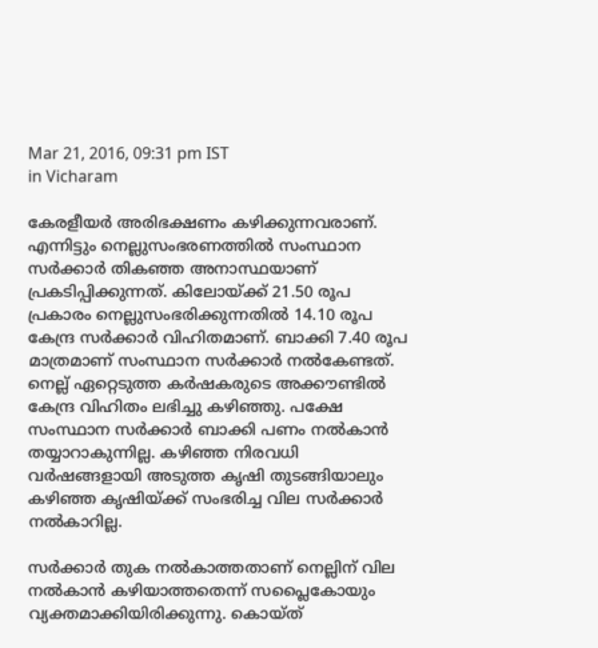Mar 21, 2016, 09:31 pm IST
in Vicharam

കേരളീയര്‍ അരിഭക്ഷണം കഴിക്കുന്നവരാണ്. എന്നിട്ടും നെല്ലുസംഭരണത്തില്‍ സംസ്ഥാന സര്‍ക്കാര്‍ തികഞ്ഞ അനാസ്ഥയാണ് പ്രകടിപ്പിക്കുന്നത്. കിലോയ്‌ക്ക് 21.50 രൂപ പ്രകാരം നെല്ലുസംഭരിക്കുന്നതില്‍ 14.10 രൂപ കേന്ദ്ര സര്‍ക്കാര്‍ വിഹിതമാണ്. ബാക്കി 7.40 രൂപ മാത്രമാണ് സംസ്ഥാന സര്‍ക്കാര്‍ നല്‍കേണ്ടത്. നെല്ല് ഏറ്റെടുത്ത കര്‍ഷകരുടെ അക്കൗണ്ടില്‍ കേന്ദ്ര വിഹിതം ലഭിച്ചു കഴിഞ്ഞു. പക്ഷേ സംസ്ഥാന സര്‍ക്കാര്‍ ബാക്കി പണം നല്‍കാന്‍ തയ്യാറാകുന്നില്ല. കഴിഞ്ഞ നിരവധി വര്‍ഷങ്ങളായി അടുത്ത കൃഷി തുടങ്ങിയാലും കഴിഞ്ഞ കൃഷിയ്‌ക്ക് സംഭരിച്ച വില സര്‍ക്കാര്‍ നല്‍കാറില്ല.

സര്‍ക്കാര്‍ തുക നല്‍കാത്തതാണ് നെല്ലിന് വില നല്‍കാന്‍ കഴിയാത്തതെന്ന് സപ്ലൈകോയും വ്യക്തമാക്കിയിരിക്കുന്നു. കൊയ്ത്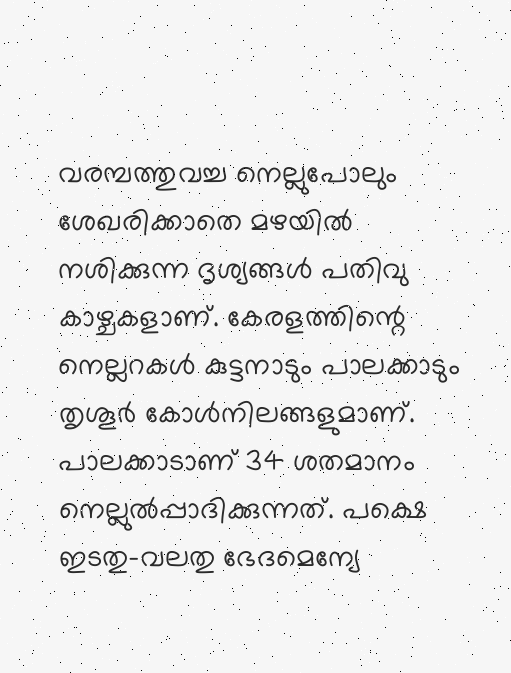വരമ്പത്തുവച്ച നെല്ലുപോലും ശേഖരിക്കാതെ മഴയില്‍ നശിക്കുന്ന ദൃശ്യങ്ങള്‍ പതിവു കാഴ്ചകളാണ്. കേരളത്തിന്റെ നെല്ലറകള്‍ കുട്ടനാടും പാലക്കാടും തൃശൂര്‍ കോള്‍നിലങ്ങളുമാണ്. പാലക്കാടാണ് 34 ശതമാനം നെല്ലുല്‍പ്പാദിക്കുന്നത്. പക്ഷെ ഇടതു-വലതു ഭേദമെന്യേ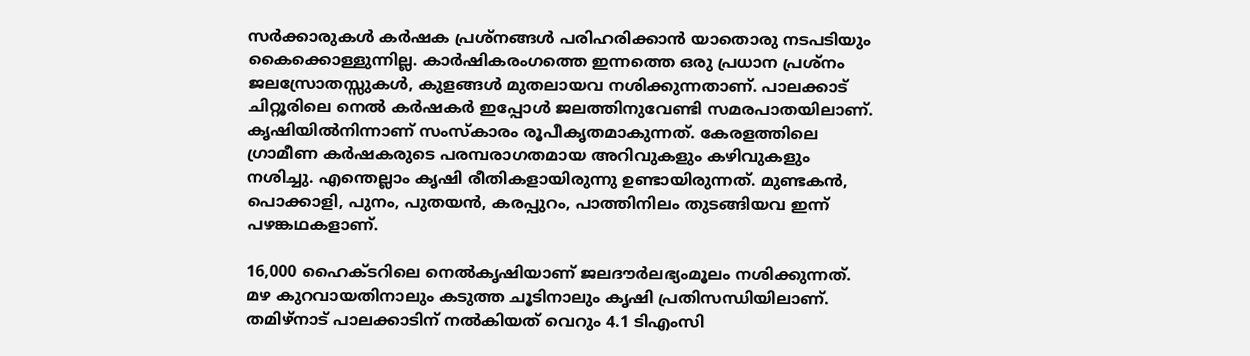സര്‍ക്കാരുകള്‍ കര്‍ഷക പ്രശ്‌നങ്ങള്‍ പരിഹരിക്കാന്‍ യാതൊരു നടപടിയും കൈക്കൊള്ളുന്നില്ല. കാര്‍ഷികരംഗത്തെ ഇന്നത്തെ ഒരു പ്രധാന പ്രശ്‌നം ജലസ്രോതസ്സുകള്‍, കുളങ്ങള്‍ മുതലായവ നശിക്കുന്നതാണ്. പാലക്കാട് ചിറ്റൂരിലെ നെല്‍ കര്‍ഷകര്‍ ഇപ്പോള്‍ ജലത്തിനുവേണ്ടി സമരപാതയിലാണ്. കൃഷിയില്‍നിന്നാണ് സംസ്‌കാരം രൂപീകൃതമാകുന്നത്. കേരളത്തിലെ ഗ്രാമീണ കര്‍ഷകരുടെ പരമ്പരാഗതമായ അറിവുകളും കഴിവുകളും നശിച്ചു. എന്തെല്ലാം കൃഷി രീതികളായിരുന്നു ഉണ്ടായിരുന്നത്. മുണ്ടകന്‍, പൊക്കാളി, പുനം, പുതയന്‍, കരപ്പുറം, പാത്തിനിലം തുടങ്ങിയവ ഇന്ന് പഴങ്കഥകളാണ്.

16,000 ഹൈക്ടറിലെ നെല്‍കൃഷിയാണ് ജലദൗര്‍ലഭ്യംമൂലം നശിക്കുന്നത്. മഴ കുറവായതിനാലും കടുത്ത ചൂടിനാലും കൃഷി പ്രതിസന്ധിയിലാണ്. തമിഴ്‌നാട് പാലക്കാടിന് നല്‍കിയത് വെറും 4.1 ടിഎംസി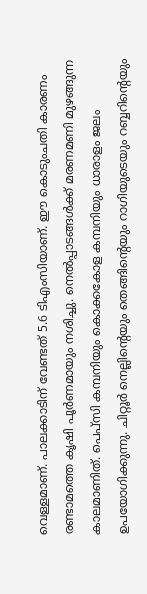വെള്ളമാണ്. പാലക്കാടിന് വേണ്ടത് 5.6 ടിഎംസിയാണ്. ഈ കൊടുംചതി കാരണം രണ്ടാമത്തെ കൃഷി പൂര്‍ണമായും നശിച്ചു. നെല്‍പ്പാടങ്ങള്‍ക്ക് മരണമണി മുഴങ്ങുന്ന കാലമാണിത്. പെപ്‌സി കമ്പനിയും കൊക്കകോള കമ്പനിയും ധാരാളം ജലം ഉപയോഗിക്കുന്നു. ചിറ്റൂര്‍ നെല്ലിന്റെയും തെങ്ങിന്റെയും റാഗിയുടെയും റബ്ബറിന്റെയും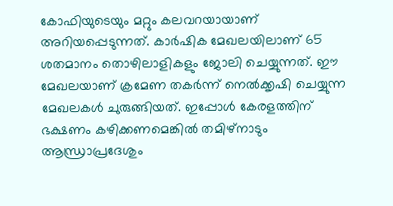കോഫിയുടെയും മറ്റും കലവറയായാണ് അറിയപ്പെടുന്നത്. കാര്‍ഷിക മേഖലയിലാണ് 65 ശതമാനം തൊഴിലാളികളും ജോലി ചെയ്യുന്നത്. ഈ മേഖലയാണ് ക്രമേണ തകര്‍ന്ന് നെല്‍ക്കൃഷി ചെയ്യുന്ന മേഖലകള്‍ ചുരുങ്ങിയത്. ഇപ്പോള്‍ കേരളത്തിന് ഭക്ഷണം കഴിക്കണമെങ്കില്‍ തമിഴ്‌നാടും ആന്ധ്രാപ്രദേശും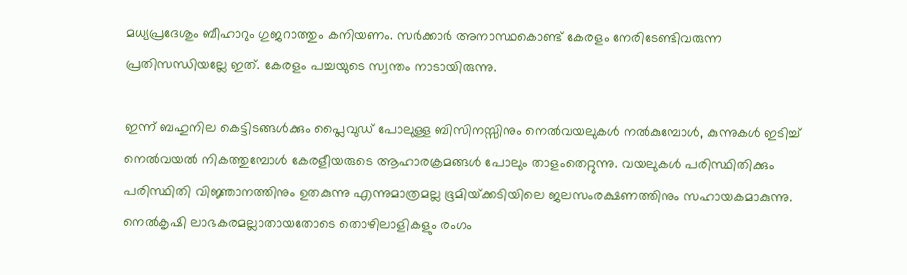മധ്യപ്രദേശും ബീഹാറും ഗുജറാത്തും കനിയണം. സര്‍ക്കാര്‍ അനാസ്ഥകൊണ്ട് കേരളം നേരിടേണ്ടിവരുന്ന പ്രതിസന്ധിയല്ലേ ഇത്. കേരളം പച്ചയുടെ സ്വന്തം നാടായിരുന്നു.

ഇന്ന് ബഹുനില കെട്ടിടങ്ങള്‍ക്കും പ്ലൈവുഡ് പോലുള്ള ബിസിനസ്സിനും നെല്‍വയലുകള്‍ നല്‍കുമ്പോള്‍, കുന്നുകള്‍ ഇടിച്ച് നെല്‍വയല്‍ നികത്തുമ്പോള്‍ കേരളീയരുടെ ആഹാരക്രമങ്ങള്‍ പോലും താളംതെറ്റുന്നു. വയലുകള്‍ പരിസ്ഥിതിക്കും പരിസ്ഥിതി വിജ്ഞാനത്തിനും ഉതകുന്നു എന്നുമാത്രമല്ല ഭൂമിയ്‌ക്കടിയിലെ ജലസംരക്ഷണത്തിനും സഹായകമാകുന്നു. നെല്‍കൃഷി ലാഭകരമല്ലാതായതോടെ തൊഴിലാളികളും രംഗം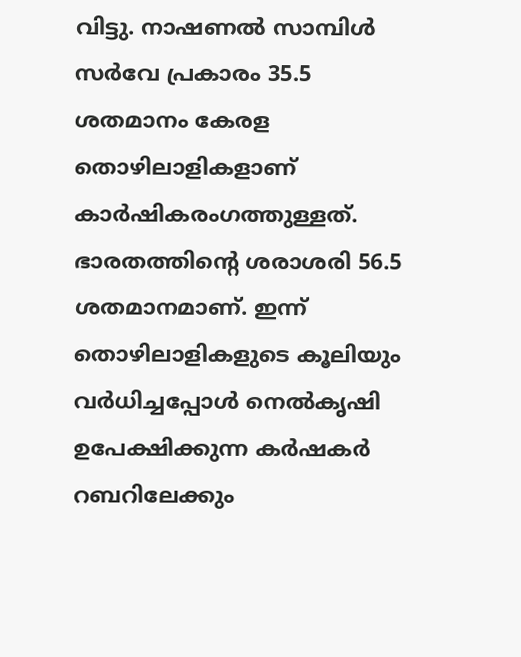വിട്ടു. നാഷണല്‍ സാമ്പിള്‍ സര്‍വേ പ്രകാരം 35.5 ശതമാനം കേരള തൊഴിലാളികളാണ് കാര്‍ഷികരംഗത്തുള്ളത്. ഭാരതത്തിന്റെ ശരാശരി 56.5 ശതമാനമാണ്. ഇന്ന് തൊഴിലാളികളുടെ കൂലിയും വര്‍ധിച്ചപ്പോള്‍ നെല്‍കൃഷി ഉപേക്ഷിക്കുന്ന കര്‍ഷകര്‍ റബറിലേക്കും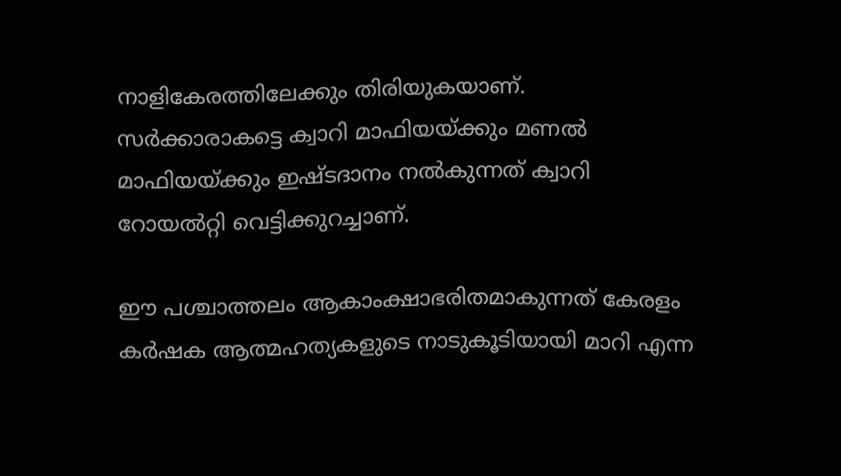നാളികേരത്തിലേക്കും തിരിയുകയാണ്. സര്‍ക്കാരാകട്ടെ ക്വാറി മാഫിയയ്‌ക്കും മണല്‍ മാഫിയയ്‌ക്കും ഇഷ്ടദാനം നല്‍കുന്നത് ക്വാറി റോയല്‍റ്റി വെട്ടിക്കുറച്ചാണ്.

ഈ പശ്ചാത്തലം ആകാംക്ഷാഭരിതമാകുന്നത് കേരളം കര്‍ഷക ആത്മഹത്യകളുടെ നാടുകൂടിയായി മാറി എന്ന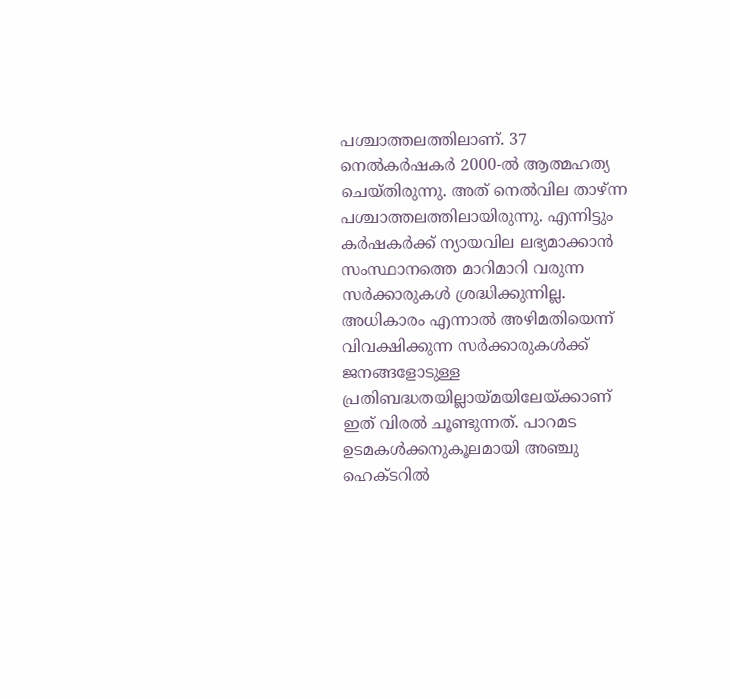പശ്ചാത്തലത്തിലാണ്. 37 നെല്‍കര്‍ഷകര്‍ 2000-ല്‍ ആത്മഹത്യ ചെയ്തിരുന്നു. അത് നെല്‍വില താഴ്ന്ന പശ്ചാത്തലത്തിലായിരുന്നു. എന്നിട്ടും കര്‍ഷകര്‍ക്ക് ന്യായവില ലഭ്യമാക്കാന്‍ സംസ്ഥാനത്തെ മാറിമാറി വരുന്ന സര്‍ക്കാരുകള്‍ ശ്രദ്ധിക്കുന്നില്ല. അധികാരം എന്നാല്‍ അഴിമതിയെന്ന് വിവക്ഷിക്കുന്ന സര്‍ക്കാരുകള്‍ക്ക് ജനങ്ങളോടുള്ള പ്രതിബദ്ധതയില്ലായ്‌മയിലേയ്‌ക്കാണ് ഇത് വിരല്‍ ചൂണ്ടുന്നത്. പാറമട ഉടമകള്‍ക്കനുകൂലമായി അഞ്ചു ഹെക്ടറില്‍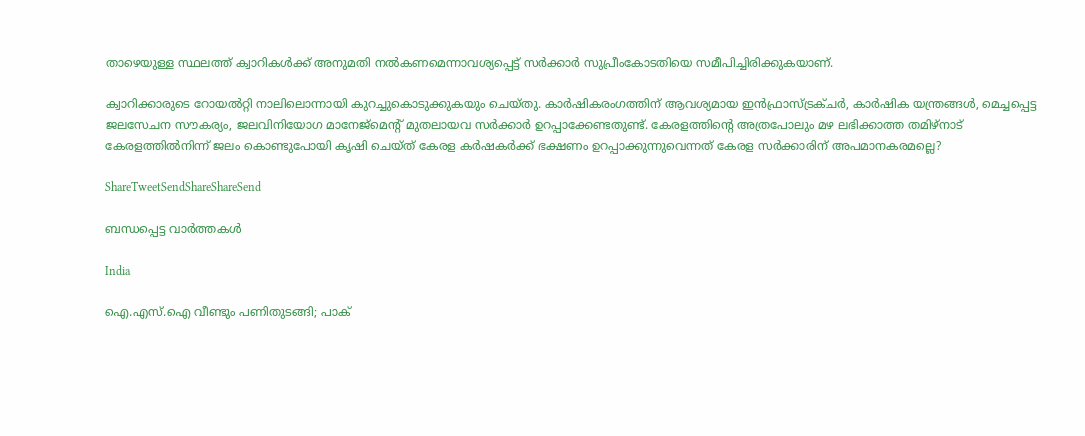താഴെയുള്ള സ്ഥലത്ത് ക്വാറികള്‍ക്ക് അനുമതി നല്‍കണമെന്നാവശ്യപ്പെട്ട് സര്‍ക്കാര്‍ സുപ്രീംകോടതിയെ സമീപിച്ചിരിക്കുകയാണ്.

ക്വാറിക്കാരുടെ റോയല്‍റ്റി നാലിലൊന്നായി കുറച്ചുകൊടുക്കുകയും ചെയ്തു. കാര്‍ഷികരംഗത്തിന് ആവശ്യമായ ഇന്‍ഫ്രാസ്ട്രക്ചര്‍, കാര്‍ഷിക യന്ത്രങ്ങള്‍, മെച്ചപ്പെട്ട ജലസേചന സൗകര്യം, ജലവിനിയോഗ മാനേജ്‌മെന്റ് മുതലായവ സര്‍ക്കാര്‍ ഉറപ്പാക്കേണ്ടതുണ്ട്. കേരളത്തിന്റെ അത്രപോലും മഴ ലഭിക്കാത്ത തമിഴ്‌നാട് കേരളത്തില്‍നിന്ന് ജലം കൊണ്ടുപോയി കൃഷി ചെയ്ത് കേരള കര്‍ഷകര്‍ക്ക് ഭക്ഷണം ഉറപ്പാക്കുന്നുവെന്നത് കേരള സര്‍ക്കാരിന് അപമാനകരമല്ലെ?

ShareTweetSendShareShareSend

ബന്ധപ്പെട്ട വാര്‍ത്തകള്‍

India

ഐ.എസ്.ഐ വീണ്ടും പണിതുടങ്ങി; പാക്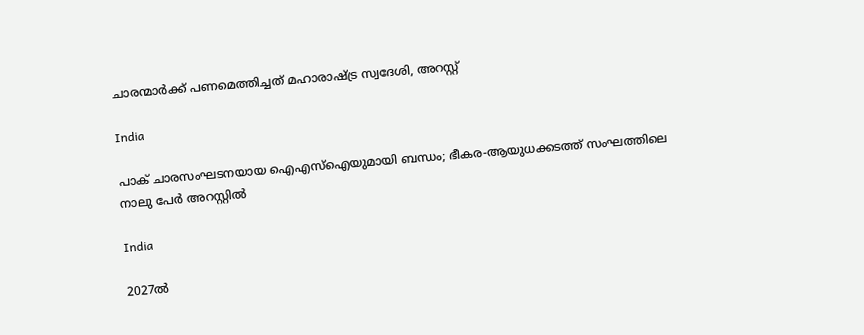ചാരന്മാര്‍ക്ക് പണമെത്തിച്ചത് മഹാരാഷ്‌ട്ര സ്വദേശി, അറസ്റ്റ്‌

India

പാക് ചാരസംഘടനയായ ഐഎസ്ഐയുമായി ബന്ധം; ഭീകര-ആയുധക്കടത്ത് സംഘത്തിലെ നാലു പേർ അറസ്റ്റിൽ

India

2027ൽ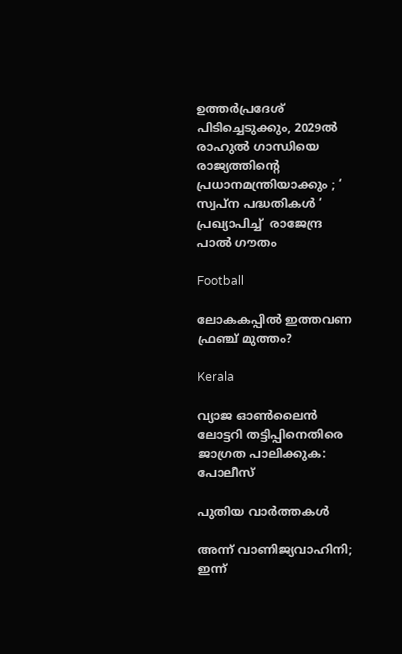ഉത്തർപ്രദേശ് പിടിച്ചെടുക്കും, 2029ൽ രാഹുൽ ഗാന്ധിയെ രാജ്യത്തിന്റെ പ്രധാനമന്ത്രിയാക്കും ; ‘ സ്വപ്ന പദ്ധതികൾ ‘ പ്രഖ്യാപിച്ച്  രാജേന്ദ്ര പാൽ ഗൗതം

Football

ലോകകപ്പില്‍ ഇത്തവണ ഫ്രഞ്ച് മുത്തം?

Kerala

വ്യാജ ഓണ്‍ലൈന്‍ ലോട്ടറി തട്ടിപ്പിനെതിരെ ജാഗ്രത പാലിക്കുക: പോലീസ്

പുതിയ വാര്‍ത്തകള്‍

അന്ന് വാണിജ്യവാഹിനി; ഇന്ന്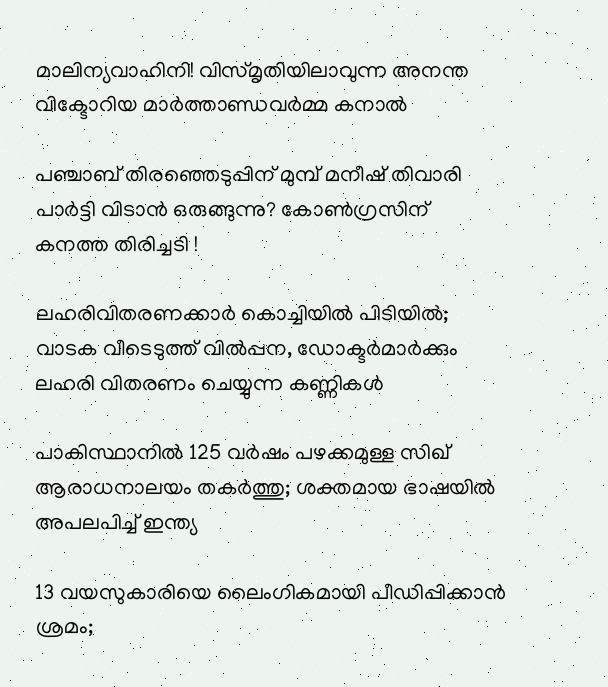മാലിന്യവാഹിനി! വിസ്മൃതിയിലാവുന്ന അനന്ത വിക്ടോറിയ മാര്‍ത്താണ്ഡവര്‍മ്മ കനാല്‍

പഞ്ചാബ് തിരഞ്ഞെടുപ്പിന് മുമ്പ് മനീഷ് തിവാരി പാർട്ടി വിടാൻ ഒരുങ്ങുന്നു? കോൺഗ്രസിന് കനത്ത തിരിച്ചടി !

ലഹരിവിതരണക്കാർ കൊച്ചിയിൽ പിടിയിൽ; വാടക വീടെടുത്ത് വിൽപ്പന, ഡോക്ടർമാർക്കും ലഹരി വിതരണം ചെയ്യുന്ന കണ്ണികൾ

പാകിസ്ഥാനിൽ 125 വർഷം പഴക്കമുള്ള സിഖ് ആരാധനാലയം തകർത്തു; ശക്തമായ ഭാഷയിൽ അപലപിച്ച് ഇന്ത്യ

13 വയസുകാരിയെ ലൈംഗികമായി പീഡിപ്പിക്കാൻ ശ്രമം;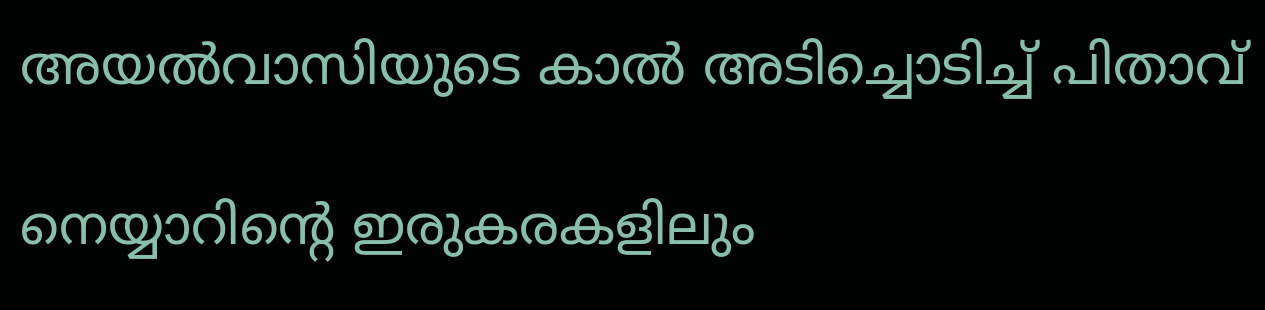അയല്‍വാസിയുടെ കാല്‍ അടിച്ചൊടിച്ച് പിതാവ്

നെയ്യാറിന്റെ ഇരുകരകളിലും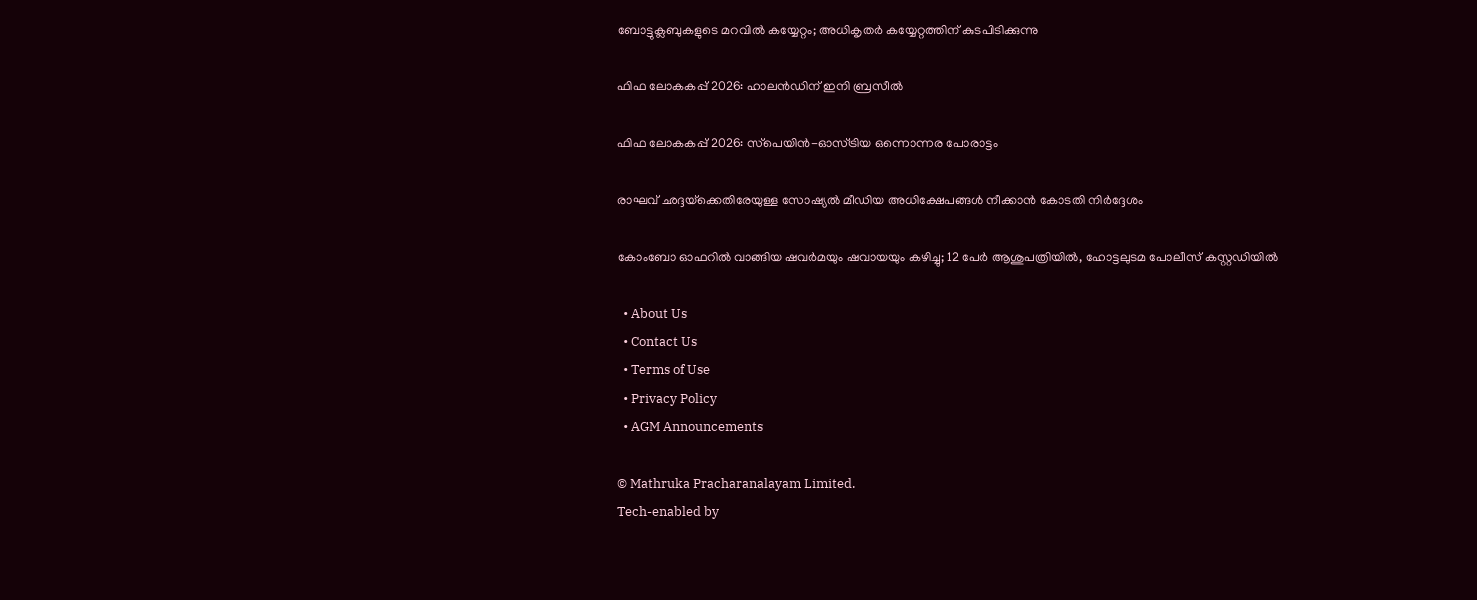ബോട്ടുക്ലബുകളുടെ മറവില്‍ കയ്യേറ്റം; അധികൃതര്‍ കയ്യേറ്റത്തിന് കുടപിടിക്കുന്നു

ഫിഫ ലോകകപ്പ് 2026: ഹാലന്‍ഡിന് ഇനി ബ്രസീല്‍

ഫിഫ ലോകകപ്പ് 2026: സ്‌പെയിന്‍-ഓസ്ട്രിയ ഒന്നൊന്നര പോരാട്ടം

രാഘവ് ഛദ്ദയ്‌ക്കെതിരേയുള്ള സോഷ്യൽ മീഡിയ അധിക്ഷേപങ്ങൾ നീക്കാൻ കോടതി നിർദ്ദേശം

കോംബോ ഓഫറിൽ വാങ്ങിയ ഷവർമയും ഷവായയും കഴിച്ചു; 12 പേർ ആശുപത്രിയിൽ, ഹോട്ടലുടമ പോലീസ് കസ്റ്റഡിയിൽ

  • About Us
  • Contact Us
  • Terms of Use
  • Privacy Policy
  • AGM Announcements

© Mathruka Pracharanalayam Limited.
Tech-enabled by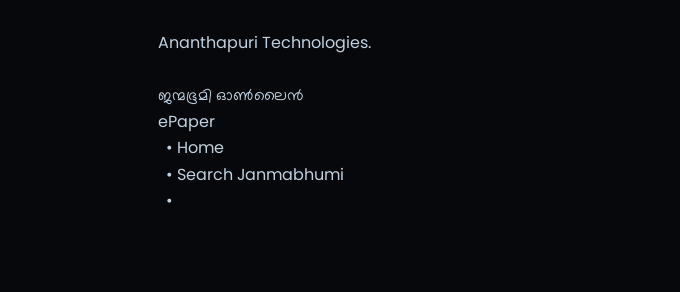Ananthapuri Technologies.

ജന്മഭൂമി ഓണ്‍ലൈന്‍
ePaper
  • Home
  • Search Janmabhumi
  •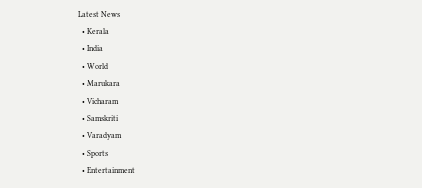Latest News
  • Kerala
  • India
  • World
  • Marukara
  • Vicharam
  • Samskriti
  • Varadyam
  • Sports
  • Entertainment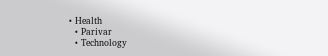• Health
  • Parivar
  • Technology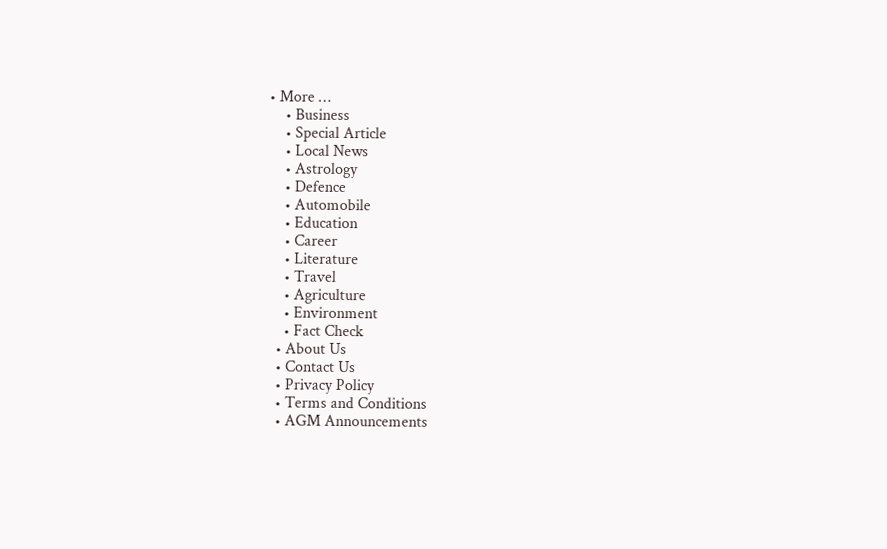• More …
    • Business
    • Special Article
    • Local News
    • Astrology
    • Defence
    • Automobile
    • Education
    • Career
    • Literature
    • Travel
    • Agriculture
    • Environment
    • Fact Check
  • About Us
  • Contact Us
  • Privacy Policy
  • Terms and Conditions
  • AGM Announcements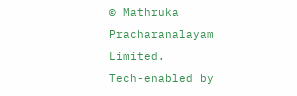© Mathruka Pracharanalayam Limited.
Tech-enabled by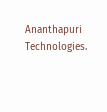Ananthapuri Technologies.